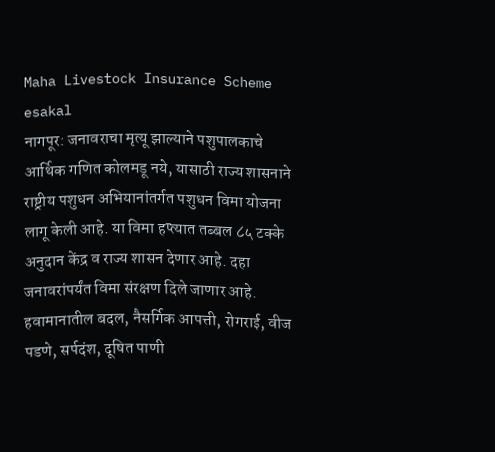Maha Livestock Insurance Scheme
esakal
नागपूर: जनावराचा मृत्यू झाल्याने पशुपालकाचे आर्थिक गणित कोलमडू नये, यासाठी राज्य शासनाने राष्ट्रीय पशुधन अभियानांतर्गत पशुधन विमा योजना लागू केली आहे. या विमा हप्त्यात तब्बल ८५ टक्के अनुदान केंद्र व राज्य शासन देणार आहे. दहा जनावरांपर्यंत विमा संरक्षण दिले जाणार आहे. हवामानातील बदल, नैसर्गिक आपत्ती, रोगराई, वीज पडणे, सर्पदंश, दूषित पाणी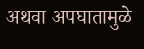अथवा अपघातामुळे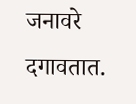जनावरे दगावतात.